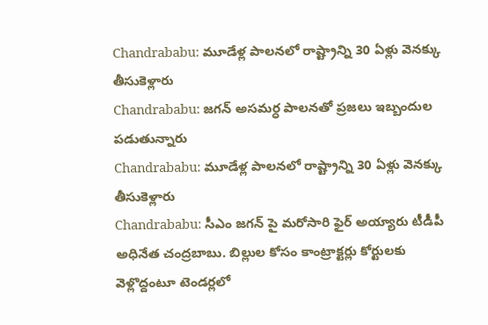Chandrababu: మూడేళ్ల పాలనలో రాష్ట్రాన్ని 30 ఏళ్లు వెనక్కు తీసుకెళ్లారు
Chandrababu: జగన్ అసమర్ధ పాలనతో ప్రజలు ఇబ్బందుల పడుతున్నారు
Chandrababu: మూడేళ్ల పాలనలో రాష్ట్రాన్ని 30 ఏళ్లు వెనక్కు తీసుకెళ్లారు
Chandrababu: సీఎం జగన్ పై మరోసారి ఫైర్ అయ్యారు టీడీపీ అధినేత చంద్రబాబు. బిల్లుల కోసం కాంట్రాక్టర్లు కోర్టులకు వెళ్లొద్దంటూ టెండర్లలో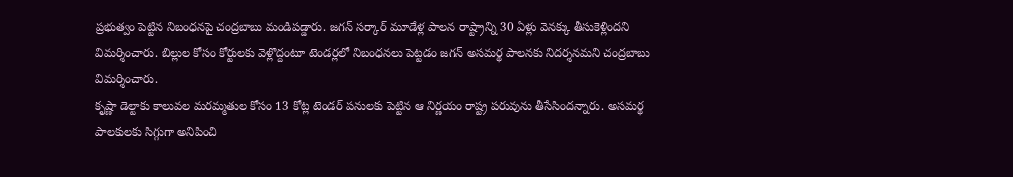ప్రభుత్వం పెట్టిన నిబంధనపై చంద్రబాబు మండిపడ్డారు. జగన్ సర్కార్ మూడేళ్ల పాలన రాష్ట్రాన్ని 30 ఏళ్లు వెనక్కు తీసుకెళ్లిందని విమర్శించారు. బిల్లుల కోసం కోర్టులకు వెళ్లొద్దంటూ టెండర్లలో నిబంధనలు పెట్టడం జగన్ అసమర్థ పాలనకు నిదర్శనమని చంద్రబాబు విమర్శించారు.
కృష్ణా డెల్టాకు కాలువల మరమ్మతుల కోసం 13 కోట్ల టెండర్ పనులకు పెట్టిన ఆ నిర్ణయం రాష్ట్ర పరువును తీసేసిందన్నారు. అసమర్థ పాలకులకు సిగ్గుగా అనిపించి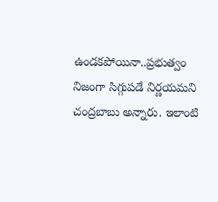ఉండకపోయినా..ప్రభుత్వం నిజంగా సిగ్గుపడే నిర్ణయమని చంద్రబాబు అన్నారు. ఇలాంటి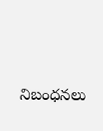నిబంధనలు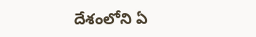దేశంలోని ఏ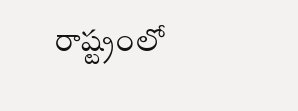రాష్ట్రంలో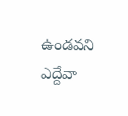ఉండవని ఎద్దేవా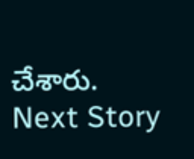చేశారు.
Next Story